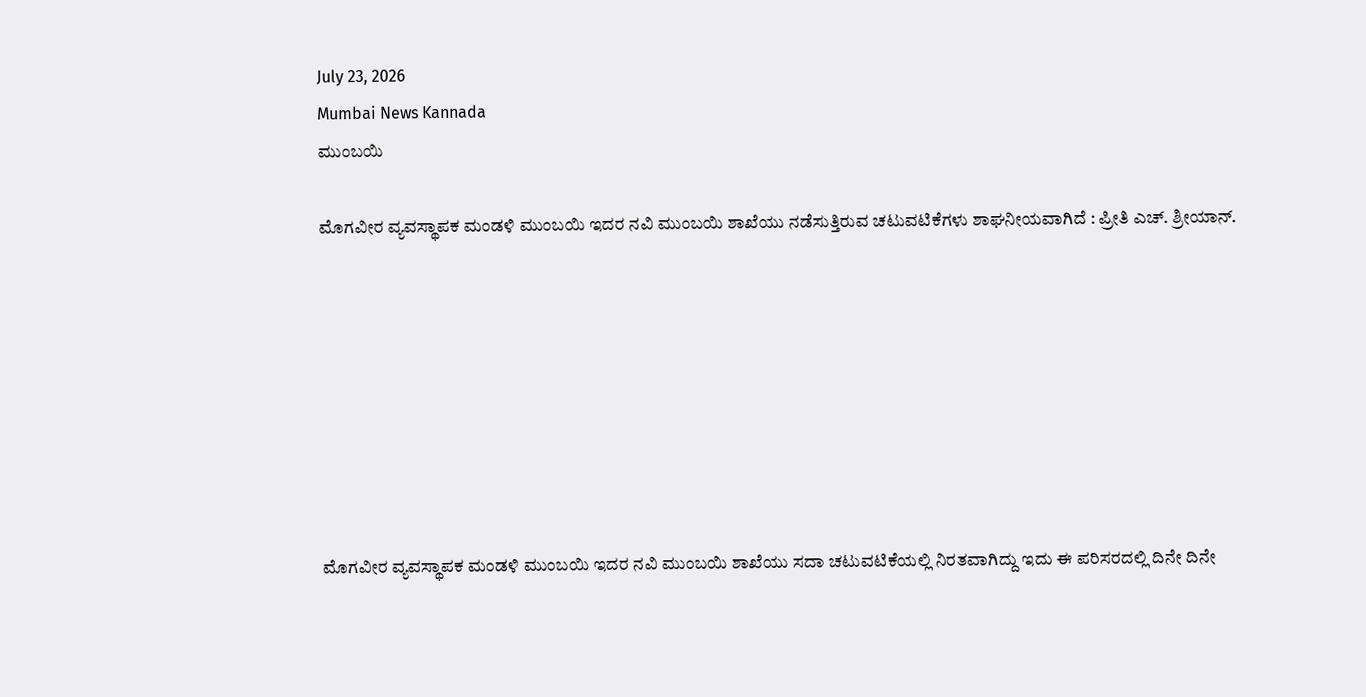July 23, 2026
Mumbai News Kannada
ಮುಂಬಯಿ

ಮೊಗವೀರ ವ್ಯವಸ್ಥಾಪಕ ಮಂಡಳಿ ಮುಂಬಯಿ ಇದರ ನವಿ ಮುಂಬಯಿ ಶಾಖೆಯು ನಡೆಸುತ್ತಿರುವ ಚಟುವಟಿಕೆಗಳು ಶಾಘನೀಯವಾಗಿದೆ : ಪ್ರೀತಿ ಎಚ್‌. ಶ್ರೀಯಾನ್‌.








ಮೊಗವೀರ ವ್ಯವಸ್ಥಾಪಕ ಮಂಡಳಿ ಮುಂಬಯಿ ಇದರ ನವಿ ಮುಂಬಯಿ ಶಾಖೆಯು ಸದಾ ಚಟುವಟಿಕೆಯಲ್ಲಿ ನಿರತವಾಗಿದ್ದು ಇದು ಈ ಪರಿಸರದಲ್ಲಿ ದಿನೇ ದಿನೇ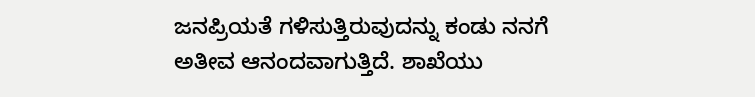ಜನಪ್ರಿಯತೆ ಗಳಿಸುತ್ತಿರುವುದನ್ನು ಕಂಡು ನನಗೆ ಅತೀವ ಆನಂದವಾಗುತ್ತಿದೆ. ಶಾಖೆಯು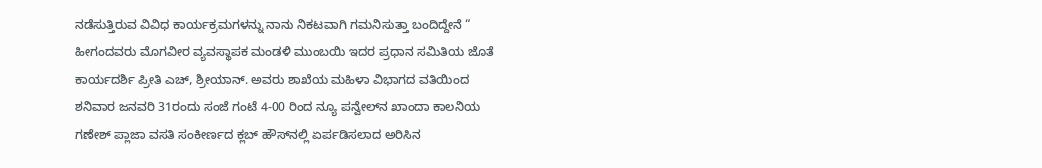ನಡೆಸುತ್ತಿರುವ ವಿವಿಧ ಕಾರ್ಯಕ್ರಮಗಳನ್ನು ನಾನು ನಿಕಟವಾಗಿ ಗಮನಿಸುತ್ತಾ ಬಂದಿದ್ದೇನೆ “ ಹೀಗಂದವರು ಮೊಗವೀರ ವ್ಯವಸ್ಥಾಪಕ ಮಂಡಳಿ ಮುಂಬಯಿ ಇದರ ಪ್ರಧಾನ ಸಮಿತಿಯ ಜೊತೆ ಕಾರ್ಯದರ್ಶಿ ಪ್ರೀತಿ ಎಚ್‌, ಶ್ರೀಯಾನ್‌. ಅವರು ಶಾಖೆಯ ಮಹಿಳಾ ವಿಭಾಗದ ವತಿಯಿಂದ ಶನಿವಾರ ಜನವರಿ 31ರಂದು ಸಂಜೆ ಗಂಟೆ 4-00 ರಿಂದ ನ್ಯೂ ಪನ್ವೇಲ್‌ನ ಖಾಂದಾ ಕಾಲನಿಯ ಗಣೇಶ್‌ ಪ್ಲಾಜಾ ವಸತಿ ಸಂಕೀರ್ಣದ ಕ್ಲಬ್‌ ಹೌಸ್‌ನಲ್ಲಿ ಏರ್ಪಡಿಸಲಾದ ಅರಿಸಿನ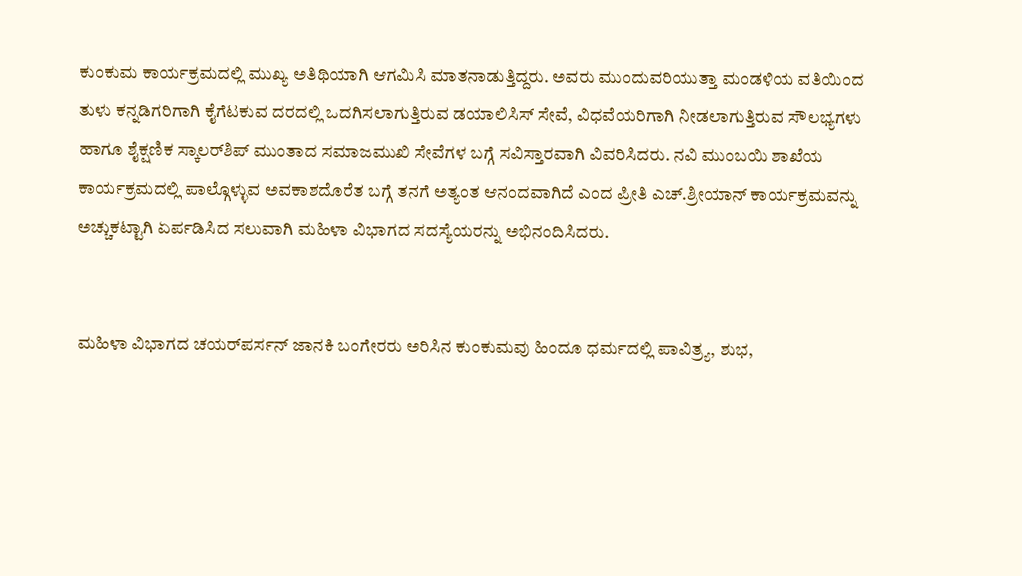ಕುಂಕುಮ ಕಾರ್ಯಕ್ರಮದಲ್ಲಿ ಮುಖ್ಯ ಅತಿಥಿಯಾಗಿ ಆಗಮಿಸಿ ಮಾತನಾಡುತ್ತಿದ್ದರು. ಅವರು ಮುಂದುವರಿಯುತ್ತಾ ಮಂಡಳಿಯ ವತಿಯಿಂದ ತುಳು ಕನ್ನಡಿಗರಿಗಾಗಿ ಕೈಗೆಟಕುವ ದರದಲ್ಲಿ ಒದಗಿಸಲಾಗುತ್ತಿರುವ ಡಯಾಲಿಸಿಸ್‌ ಸೇವೆ, ವಿಧವೆಯರಿಗಾಗಿ ನೀಡಲಾಗುತ್ತಿರುವ ಸೌಲಭ್ಯಗಳು ಹಾಗೂ ಶೈಕ್ಷಣಿಕ ಸ್ಕಾಲರ್‌ಶಿಪ್‌ ಮುಂತಾದ ಸಮಾಜಮುಖಿ ಸೇವೆಗಳ ಬಗ್ಗೆ ಸವಿಸ್ತಾರವಾಗಿ ವಿವರಿಸಿದರು. ನವಿ ಮುಂಬಯಿ ಶಾಖೆಯ ಕಾರ್ಯಕ್ರಮದಲ್ಲಿ ಪಾಲ್ಗೊಳ್ಳುವ ಅವಕಾಶದೊರೆತ ಬಗ್ಗೆ ತನಗೆ ಅತ್ಯಂತ ಆನಂದವಾಗಿದೆ ಎಂದ ಪ್ರೀತಿ ಎಚ್‌.ಶ್ರೀಯಾನ್‌ ಕಾರ್ಯಕ್ರಮವನ್ನು ಅಚ್ಚುಕಟ್ಟಾಗಿ ಏರ್ಪಡಿಸಿದ ಸಲುವಾಗಿ ಮಹಿಳಾ ವಿಭಾಗದ ಸದಸ್ಯೆಯರನ್ನು ಅಭಿನಂದಿಸಿದರು.


ಮಹಿಳಾ ವಿಭಾಗದ ಚಯರ್‌ಪರ್ಸನ್‌ ಜಾನಕಿ ಬಂಗೇರರು ಅರಿಸಿನ ಕುಂಕುಮವು ಹಿಂದೂ ಧರ್ಮದಲ್ಲಿ ಪಾವಿತ್ರ್ಯ, ಶುಭ,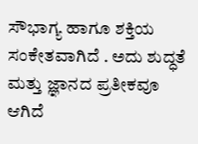ಸೌಭಾಗ್ಯ ಹಾಗೂ ಶಕ್ತಿಯ ಸಂಕೇತವಾಗಿದೆ . ಅದು ಶುದ್ಧತೆ ಮತ್ತು ಜ್ಞಾನದ ಪ್ರತೀಕವೂ ಆಗಿದೆ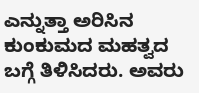ಎನ್ನುತ್ತಾ ಅರಿಸಿನ ಕುಂಕುಮದ ಮಹತ್ವದ ಬಗ್ಗೆ ತಿಳಿಸಿದರು. ಅವರು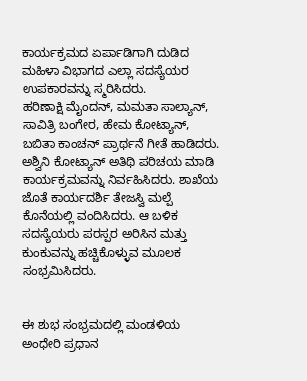ಕಾರ್ಯಕ್ರಮದ ಏರ್ಪಾಡಿಗಾಗಿ ದುಡಿದ ಮಹಿಳಾ ವಿಭಾಗದ ಎಲ್ಲಾ ಸದಸ್ಯೆಯರ ಉಪಕಾರವನ್ನು ಸ್ಮರಿಸಿದರು.
ಹರಿಣಾಕ್ಷಿ ಮೈಂದನ್‌, ಮಮತಾ ಸಾಲ್ಯಾನ್‌, ಸಾವಿತ್ರಿ ಬಂಗೇರ, ಹೇಮ ಕೋಟ್ಯಾನ್‌, ಬಬಿತಾ ಕಾಂಚನ್‌ ಪ್ರಾರ್ಥನೆ ಗೀತೆ ಹಾಡಿದರು. ಅಶ್ವಿನಿ ಕೋಟ್ಯಾನ್‌ ಅತಿಥಿ ಪರಿಚಯ ಮಾಡಿ ಕಾರ್ಯಕ್ರಮವನ್ನು ನಿರ್ವಹಿಸಿದರು. ಶಾಖೆಯ ಜೊತೆ ಕಾರ್ಯದರ್ಶಿ ತೇಜಸ್ವಿ ಮಲ್ಪೆ ಕೊನೆಯಲ್ಲಿ ವಂದಿಸಿದರು. ಆ ಬಳಿಕ ಸದಸ್ಯೆಯರು ಪರಸ್ಪರ ಅರಿಸಿನ ಮತ್ತು ಕುಂಕುವನ್ನು ಹಚ್ಚಿಕೊಳ್ಳುವ ಮೂಲಕ ಸಂಭ್ರಮಿಸಿದರು.


ಈ ಶುಭ ಸಂಭ್ರಮದಲ್ಲಿ ಮಂಡಳಿಯ ಅಂಧೇರಿ ಪ್ರಧಾನ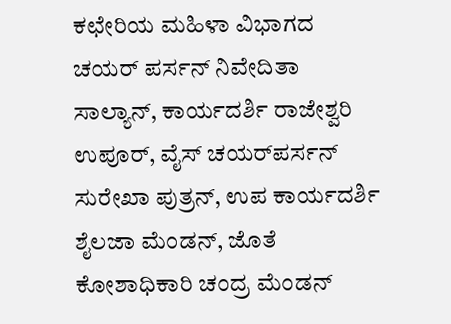ಕಛೇರಿಯ ಮಹಿಳಾ ವಿಭಾಗದ ಚಯರ್‌ ಪರ್ಸನ್ ನಿವೇದಿತಾ ಸಾಲ್ಯಾನ್‌, ಕಾರ್ಯದರ್ಶಿ ರಾಜೇಶ್ವರಿ ಉಪೂರ್‌, ವೈಸ್‌ ಚಯರ್‌ಪರ್ಸನ್ ಸುರೇಖಾ ಪುತ್ರನ್‌, ಉಪ ಕಾರ್ಯದರ್ಶಿ ಶೈಲಜಾ ಮೆಂಡನ್‌, ಜೊತೆ ಕೋಶಾಧಿಕಾರಿ ಚಂದ್ರ ಮೆಂಡನ್‌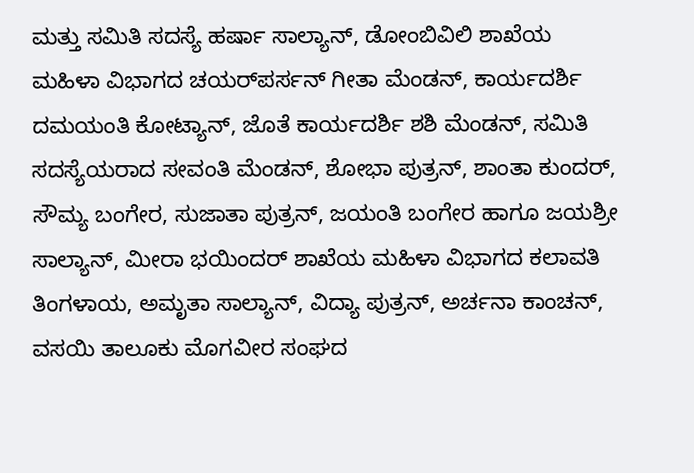ಮತ್ತು ಸಮಿತಿ ಸದಸ್ಯೆ ಹರ್ಷಾ ಸಾಲ್ಯಾನ್‌, ಡೋಂಬಿವಿಲಿ ಶಾಖೆಯ ಮಹಿಳಾ ವಿಭಾಗದ ಚಯರ್‌ಪರ್ಸನ್‌ ಗೀತಾ ಮೆಂಡನ್‌, ಕಾರ್ಯದರ್ಶಿ ದಮಯಂತಿ ಕೋಟ್ಯಾನ್‌, ಜೊತೆ ಕಾರ್ಯದರ್ಶಿ ಶಶಿ ಮೆಂಡನ್‌, ಸಮಿತಿ ಸದಸ್ಯೆಯರಾದ ಸೕವಂತಿ ಮೆಂಡನ್‌, ಶೋಭಾ ಪುತ್ರನ್‌, ಶಾಂತಾ ಕುಂದರ್‌, ಸೌಮ್ಯ ಬಂಗೇರ, ಸುಜಾತಾ ಪುತ್ರನ್‌, ಜಯಂತಿ ಬಂಗೇರ ಹಾಗೂ ಜಯಶ್ರೀ ಸಾಲ್ಯಾನ್‌, ಮೀರಾ ಭಯಿಂದರ್‌ ಶಾಖೆಯ ಮಹಿಳಾ ವಿಭಾಗದ ಕಲಾವತಿ ತಿಂಗಳಾಯ, ಅಮೃತಾ ಸಾಲ್ಯಾನ್‌, ವಿದ್ಯಾ ಪುತ್ರನ್‌, ಅರ್ಚನಾ ಕಾಂಚನ್‌, ವಸಯಿ ತಾಲೂಕು ಮೊಗವೀರ ಸಂಘದ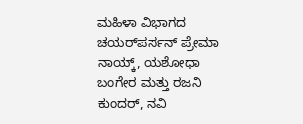ಮಹಿಳಾ ವಿಭಾಗದ ಚಯರ್‌ಪರ್ಸನ್‌ ಪ್ರೇಮಾ ನಾಯ್ಕ್‌, ಯಶೋಧಾ ಬಂಗೇರ ಮತ್ತು ರಜನಿ ಕುಂದರ್‌, ನವಿ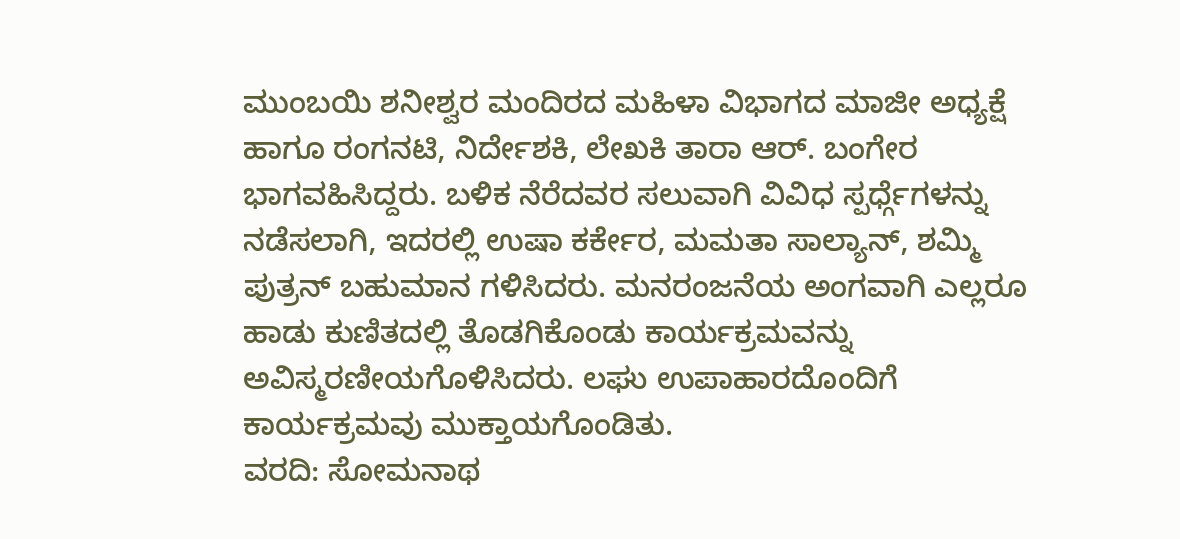ಮುಂಬಯಿ ಶನೀಶ್ವರ ಮಂದಿರದ ಮಹಿಳಾ ವಿಭಾಗದ ಮಾಜೀ ಅಧ್ಯಕ್ಷೆ ಹಾಗೂ ರಂಗನಟಿ, ನಿರ್ದೇಶಕಿ, ಲೇಖಕಿ ತಾರಾ ಆರ್‌. ಬಂಗೇರ ಭಾಗವಹಿಸಿದ್ದರು. ಬಳಿಕ ನೆರೆದವರ ಸಲುವಾಗಿ ವಿವಿಧ ಸ್ಪರ್ಧ್ಗೆಗಳನ್ನು ನಡೆಸಲಾಗಿ, ಇದರಲ್ಲಿ ಉಷಾ ಕರ್ಕೇರ, ಮಮತಾ ಸಾಲ್ಯಾನ್‌, ಶಮ್ಮಿ ಪುತ್ರನ್‌ ಬಹುಮಾನ ಗಳಿಸಿದರು. ಮನರಂಜನೆಯ ಅಂಗವಾಗಿ ಎಲ್ಲರೂ ಹಾಡು ಕುಣಿತದಲ್ಲಿ ತೊಡಗಿಕೊಂಡು ಕಾರ್ಯಕ್ರಮವನ್ನು ಅವಿಸ್ಮರಣೀಯಗೊಳಿಸಿದರು. ಲಘು ಉಪಾಹಾರದೊಂದಿಗೆ ಕಾರ್ಯಕ್ರಮವು ಮುಕ್ತಾಯಗೊಂಡಿತು.
ವರದಿ: ಸೋಮನಾಥ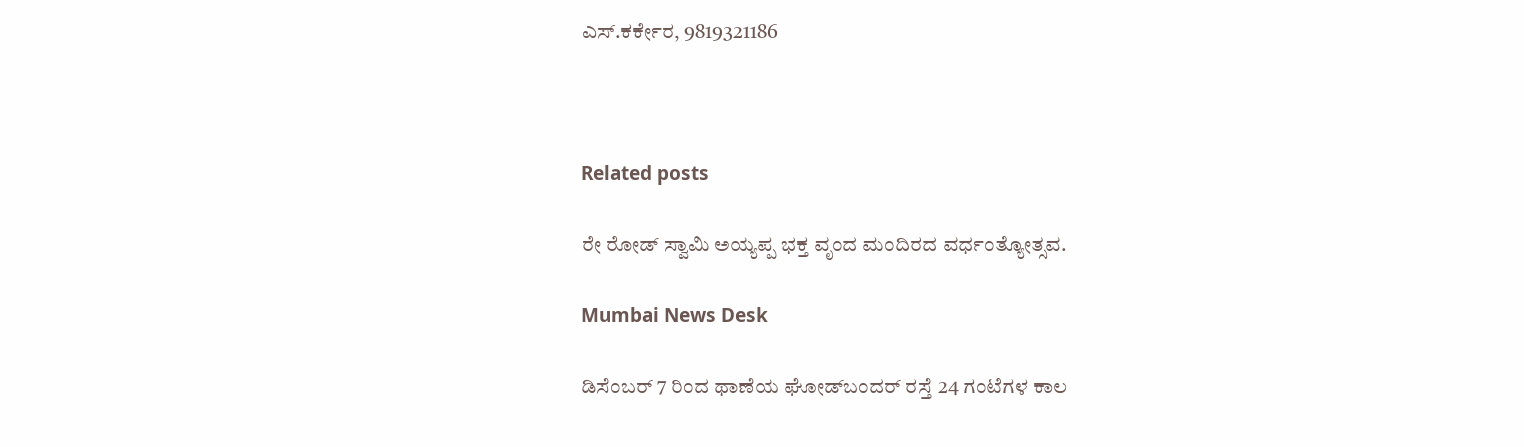ಎಸ್‌.ಕರ್ಕೇರ, 9819321186



Related posts

ರೇ ರೋಡ್ ಸ್ವಾಮಿ ಅಯ್ಯಪ್ಪ ಭಕ್ತ ವೃಂದ ಮಂದಿರದ ವರ್ಧಂತ್ಯೋತ್ಸವ.

Mumbai News Desk

ಡಿಸೆಂಬರ್ 7 ರಿಂದ ಥಾಣೆಯ ಘೋಡ್‌ಬಂದರ್ ರಸ್ತೆ 24 ಗಂಟೆಗಳ ಕಾಲ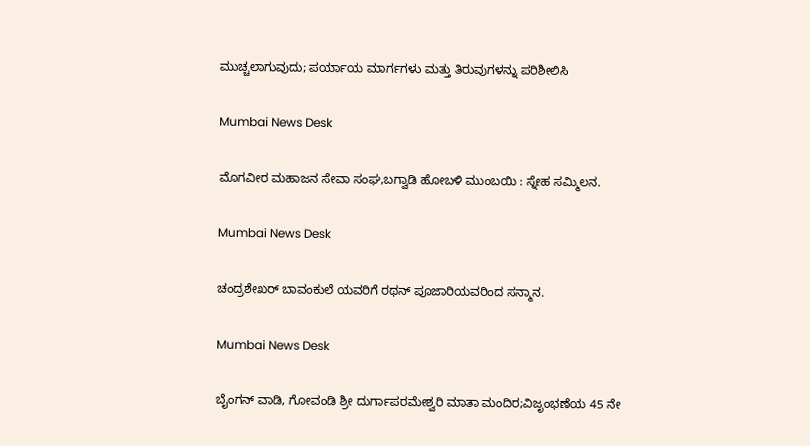ಮುಚ್ಚಲಾಗುವುದು; ಪರ್ಯಾಯ ಮಾರ್ಗಗಳು ಮತ್ತು ತಿರುವುಗಳನ್ನು ಪರಿಶೀಲಿಸಿ

Mumbai News Desk

ಮೊಗವೀರ ಮಹಾಜನ ಸೇವಾ ಸಂಘ,ಬಗ್ವಾಡಿ ಹೋಬಳಿ ಮುಂಬಯಿ : ಸ್ನೇಹ ಸಮ್ಮಿಲನ.

Mumbai News Desk

ಚಂದ್ರಶೇಖರ್ ಬಾವಂಕುಲೆ ಯವರಿಗೆ ರಥನ್ ಪೂಜಾರಿಯವರಿಂದ ಸನ್ಮಾನ.

Mumbai News Desk

ಬೈಂಗನ್ ವಾಡಿ, ಗೋವಂಡಿ ಶ್ರೀ ದುರ್ಗಾಪರಮೇಶ್ವರಿ ಮಾತಾ ಮಂದಿರ;ವಿಜೃಂಭಣೆಯ 45 ನೇ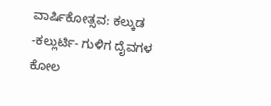ವಾರ್ಷಿಕೋತ್ಸವ: ಕಲ್ಕುಡ -ಕಲ್ಲುರ್ಟಿ- ಗುಳಿಗ ದೈವಗಳ ಕೋಲ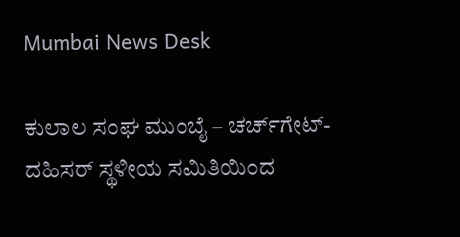Mumbai News Desk

ಕುಲಾಲ ಸಂಘ ಮುಂಬೈ – ಚರ್ಚ್‌ಗೇಟ್-ದಹಿಸರ್ ಸ್ಥಳೀಯ ಸಮಿತಿಯಿಂದ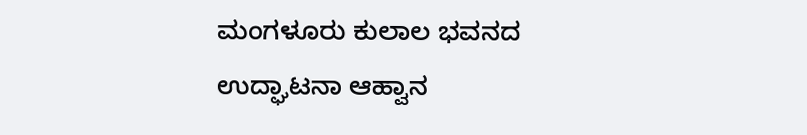ಮಂಗಳೂರು ಕುಲಾಲ ಭವನದ ಉದ್ಘಾಟನಾ ಆಹ್ವಾನ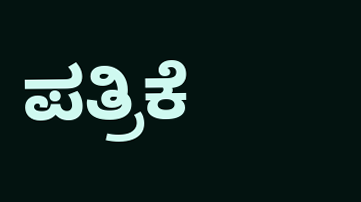ಪತ್ರಿಕೆ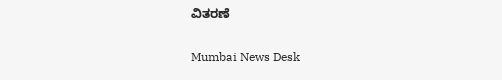ವಿತರಣೆ

Mumbai News Desk